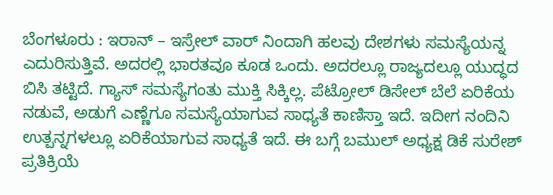ಬೆಂಗಳೂರು : ಇರಾನ್ – ಇಸ್ರೇಲ್ ವಾರ್ ನಿಂದಾಗಿ ಹಲವು ದೇಶಗಳು ಸಮಸ್ಯೆಯನ್ನ ಎದುರಿಸುತ್ತಿವೆ. ಅದರಲ್ಲಿ ಭಾರತವೂ ಕೂಡ ಒಂದು. ಅದರಲ್ಲೂ ರಾಜ್ಯದಲ್ಲೂ ಯುದ್ಧದ ಬಿಸಿ ತಟ್ಟಿದೆ. ಗ್ಯಾಸ್ ಸಮಸ್ಯೆಗಂತು ಮುಕ್ತಿ ಸಿಕ್ಕಿಲ್ಲ. ಪೆಟ್ರೋಲ್ ಡಿಸೇಲ್ ಬೆಲೆ ಏರಿಕೆಯ ನಡುವೆ, ಅಡುಗೆ ಎಣ್ಣೆಗೂ ಸಮಸ್ಯೆಯಾಗುವ ಸಾಧ್ಯತೆ ಕಾಣಿಸ್ತಾ ಇದೆ. ಇದೀಗ ನಂದಿನಿ ಉತ್ಪನ್ನಗಳಲ್ಲೂ ಏರಿಕೆಯಾಗುವ ಸಾಧ್ಯತೆ ಇದೆ. ಈ ಬಗ್ಗೆ ಬಮುಲ್ ಅಧ್ಯಕ್ಷ ಡಿಕೆ ಸುರೇಶ್ ಪ್ರತಿಕ್ರಿಯೆ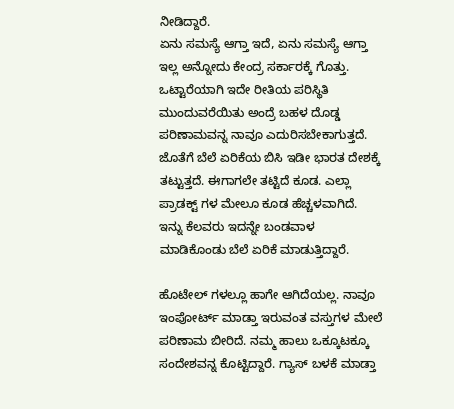ನೀಡಿದ್ದಾರೆ.
ಏನು ಸಮಸ್ಯೆ ಆಗ್ತಾ ಇದೆ, ಏನು ಸಮಸ್ಯೆ ಆಗ್ತಾ ಇಲ್ಲ ಅನ್ನೋದು ಕೇಂದ್ರ ಸರ್ಕಾರಕ್ಕೆ ಗೊತ್ತು. ಒಟ್ಟಾರೆಯಾಗಿ ಇದೇ ರೀತಿಯ ಪರಿಸ್ಥಿತಿ ಮುಂದುವರೆಯಿತು ಅಂದ್ರೆ ಬಹಳ ದೊಡ್ಡ ಪರಿಣಾಮವನ್ನ ನಾವೂ ಎದುರಿಸಬೇಕಾಗುತ್ತದೆ. ಜೊತೆಗೆ ಬೆಲೆ ಏರಿಕೆಯ ಬಿಸಿ ಇಡೀ ಭಾರತ ದೇಶಕ್ಕೆ ತಟ್ಟುತ್ತದೆ. ಈಗಾಗಲೇ ತಟ್ಟಿದೆ ಕೂಡ. ಎಲ್ಲಾ ಪ್ರಾಡಕ್ಟ್ ಗಳ ಮೇಲೂ ಕೂಡ ಹೆಚ್ಚಳವಾಗಿದೆ. ಇನ್ನು ಕೆಲವರು ಇದನ್ನೇ ಬಂಡವಾಳ ಮಾಡಿಕೊಂಡು ಬೆಲೆ ಏರಿಕೆ ಮಾಡುತ್ತಿದ್ದಾರೆ.

ಹೊಟೇಲ್ ಗಳಲ್ಲೂ ಹಾಗೇ ಆಗಿದೆಯಲ್ಲ. ನಾವೂ ಇಂಪೋರ್ಟ್ ಮಾಡ್ತಾ ಇರುವಂತ ವಸ್ತುಗಳ ಮೇಲೆ ಪರಿಣಾಮ ಬೀರಿದೆ. ನಮ್ಮ ಹಾಲು ಒಕ್ಕೂಟಕ್ಕೂ ಸಂದೇಶವನ್ನ ಕೊಟ್ಟಿದ್ದಾರೆ. ಗ್ಯಾಸ್ ಬಳಕೆ ಮಾಡ್ತಾ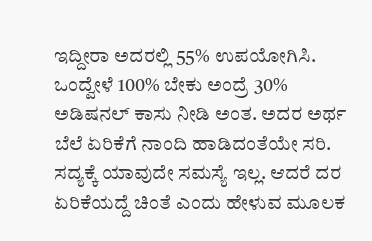ಇದ್ದೀರಾ ಅದರಲ್ಲಿ 55% ಉಪಯೋಗಿಸಿ. ಒಂದ್ವೇಳೆ 100% ಬೇಕು ಅಂದ್ರೆ 30% ಅಡಿಷನಲ್ ಕಾಸು ನೀಡಿ ಅಂತ. ಅದರ ಅರ್ಥ ಬೆಲೆ ಏರಿಕೆಗೆ ನಾಂದಿ ಹಾಡಿದಂತೆಯೇ ಸರಿ. ಸದ್ಯಕ್ಕೆ ಯಾವುದೇ ಸಮಸ್ಯೆ ಇಲ್ಲ. ಆದರೆ ದರ ಏರಿಕೆಯದ್ದೆ ಚಿಂತೆ ಎಂದು ಹೇಳುವ ಮೂಲಕ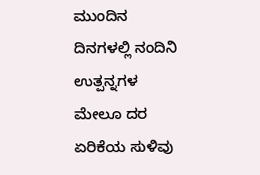ಮುಂದಿನ ದಿನಗಳಲ್ಲಿ ನಂದಿನಿ ಉತ್ಪನ್ನಗಳ ಮೇಲೂ ದರ ಏರಿಕೆಯ ಸುಳಿವು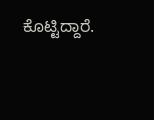ಕೊಟ್ಟಿದ್ದಾರೆ.